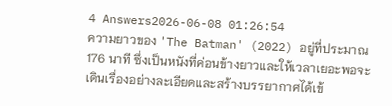4 Answers2026-06-08 01:26:54
ความยาวของ 'The Batman' (2022) อยู่ที่ประมาณ 176 นาที ซึ่งเป็นหนังที่ค่อนข้างยาวและให้เวลาเยอะพอจะเดินเรื่องอย่างละเอียดและสร้างบรรยากาศได้เข้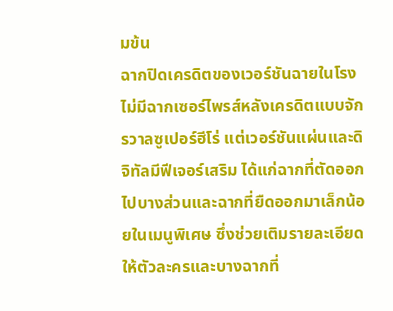มข้น
ฉากปิดเครดิตของเวอร์ชันฉายในโรงไม่มีฉากเซอร์ไพรส์หลังเครดิตแบบจักรวาลซูเปอร์ฮีโร่ แต่เวอร์ชันแผ่นและดิจิทัลมีฟีเจอร์เสริม ได้แก่ฉากที่ตัดออกไปบางส่วนและฉากที่ยืดออกมาเล็กน้อยในเมนูพิเศษ ซึ่งช่วยเติมรายละเอียดให้ตัวละครและบางฉากที่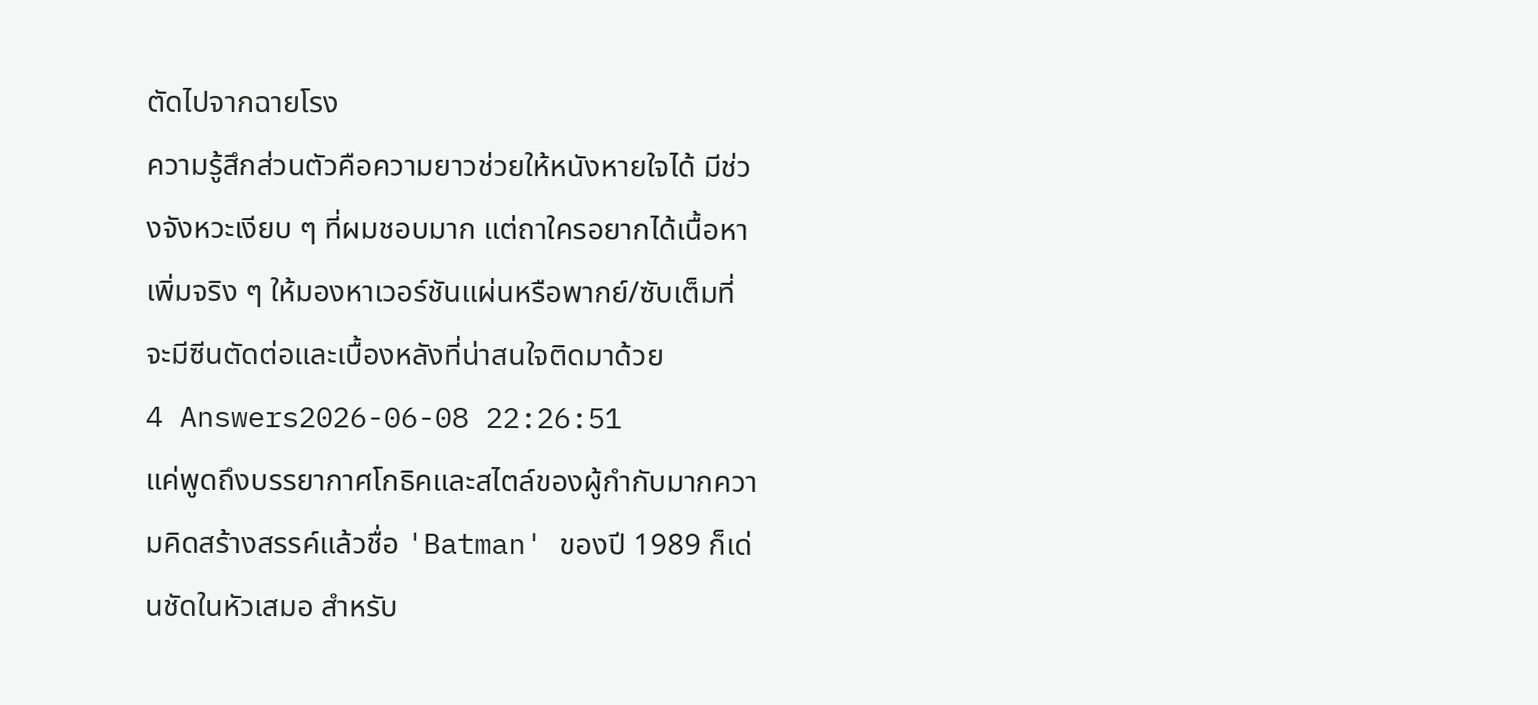ตัดไปจากฉายโรง
ความรู้สึกส่วนตัวคือความยาวช่วยให้หนังหายใจได้ มีช่วงจังหวะเงียบ ๆ ที่ผมชอบมาก แต่ถาใครอยากได้เนื้อหาเพิ่มจริง ๆ ให้มองหาเวอร์ชันแผ่นหรือพากย์/ซับเต็มที่จะมีซีนตัดต่อและเบื้องหลังที่น่าสนใจติดมาด้วย
4 Answers2026-06-08 22:26:51
แค่พูดถึงบรรยากาศโกธิคและสไตล์ของผู้กำกับมากความคิดสร้างสรรค์แล้วชื่อ 'Batman' ของปี 1989 ก็เด่นชัดในหัวเสมอ สำหรับ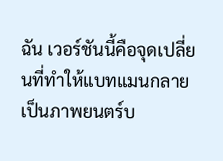ฉัน เวอร์ชันนี้คือจุดเปลี่ยนที่ทำให้แบทแมนกลายเป็นภาพยนตร์บ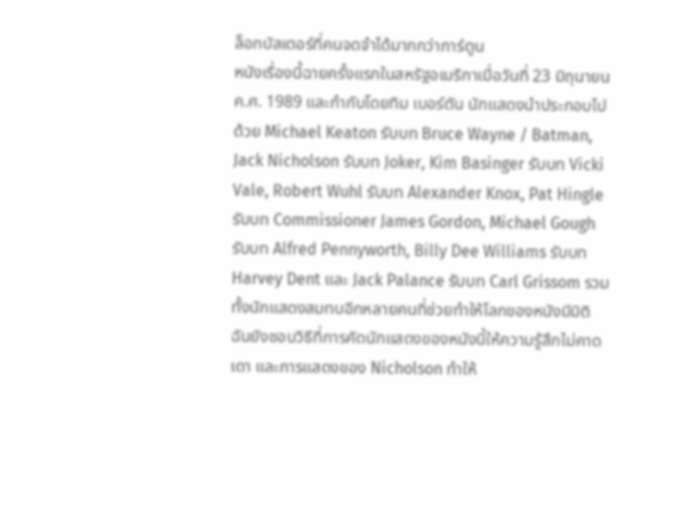ล็อกบัสเตอร์ที่คนจดจำได้มากกว่าการ์ตูน
หนังเรื่องนี้ฉายครั้งแรกในสหรัฐอเมริกาเมื่อวันที่ 23 มิถุนายน ค.ศ. 1989 และกำกับโดยทิม เบอร์ตัน นักแสดงนำประกอบไปด้วย Michael Keaton รับบท Bruce Wayne / Batman, Jack Nicholson รับบท Joker, Kim Basinger รับบท Vicki Vale, Robert Wuhl รับบท Alexander Knox, Pat Hingle รับบท Commissioner James Gordon, Michael Gough รับบท Alfred Pennyworth, Billy Dee Williams รับบท Harvey Dent และ Jack Palance รับบท Carl Grissom รวมทั้งนักแสดงสมทบอีกหลายคนที่ช่วยทำให้โลกของหนังมีมิติ
ฉันยังชอบวิธีที่การคัดนักแสดงของหนังนี้ให้ความรู้สึกไม่คาดเดา และการแสดงของ Nicholson ทำให้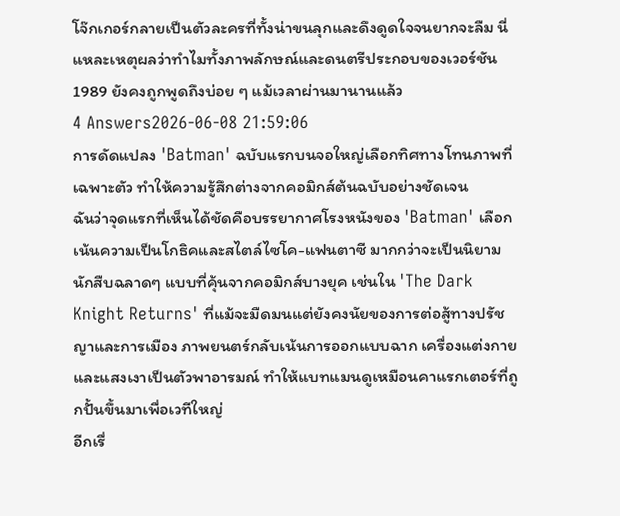โจ๊กเกอร์กลายเป็นตัวละครที่ทั้งน่าขนลุกและดึงดูดใจจนยากจะลืม นี่แหละเหตุผลว่าทำไมทั้งภาพลักษณ์และดนตรีประกอบของเวอร์ชัน 1989 ยังคงถูกพูดถึงบ่อย ๆ แม้เวลาผ่านมานานแล้ว
4 Answers2026-06-08 21:59:06
การดัดแปลง 'Batman' ฉบับแรกบนจอใหญ่เลือกทิศทางโทนภาพที่เฉพาะตัว ทำให้ความรู้สึกต่างจากคอมิกส์ต้นฉบับอย่างชัดเจน
ฉันว่าจุดแรกที่เห็นได้ชัดคือบรรยากาศโรงหนังของ 'Batman' เลือกเน้นความเป็นโกธิคและสไตล์ไซโค-แฟนตาซี มากกว่าจะเป็นนิยามนักสืบฉลาดๆ แบบที่คุ้นจากคอมิกส์บางยุค เช่นใน 'The Dark Knight Returns' ที่แม้จะมืดมนแต่ยังคงนัยของการต่อสู้ทางปรัชญาและการเมือง ภาพยนตร์กลับเน้นการออกแบบฉาก เครื่องแต่งกาย และแสงเงาเป็นตัวพาอารมณ์ ทำให้แบทแมนดูเหมือนคาแรกเตอร์ที่ถูกปั้นขึ้นมาเพื่อเวทีใหญ่
อีกเรื่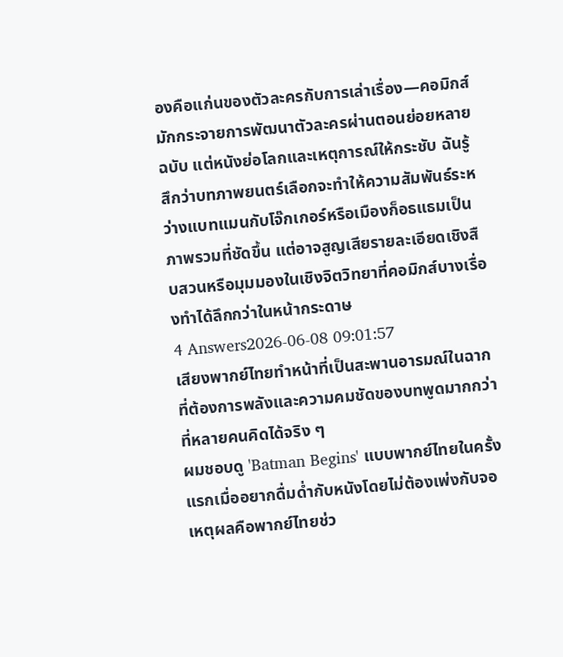องคือแก่นของตัวละครกับการเล่าเรื่อง—คอมิกส์มักกระจายการพัฒนาตัวละครผ่านตอนย่อยหลายฉบับ แต่หนังย่อโลกและเหตุการณ์ให้กระชับ ฉันรู้สึกว่าบทภาพยนตร์เลือกจะทำให้ความสัมพันธ์ระหว่างแบทแมนกับโจ๊กเกอร์หรือเมืองก็อธแธมเป็นภาพรวมที่ชัดขึ้น แต่อาจสูญเสียรายละเอียดเชิงสืบสวนหรือมุมมองในเชิงจิตวิทยาที่คอมิกส์บางเรื่องทำได้ลึกกว่าในหน้ากระดาษ
4 Answers2026-06-08 09:01:57
เสียงพากย์ไทยทำหน้าที่เป็นสะพานอารมณ์ในฉากที่ต้องการพลังและความคมชัดของบทพูดมากกว่าที่หลายคนคิดได้จริง ๆ
ผมชอบดู 'Batman Begins' แบบพากย์ไทยในครั้งแรกเมื่ออยากดื่มด่ำกับหนังโดยไม่ต้องเพ่งกับจอ เหตุผลคือพากย์ไทยช่ว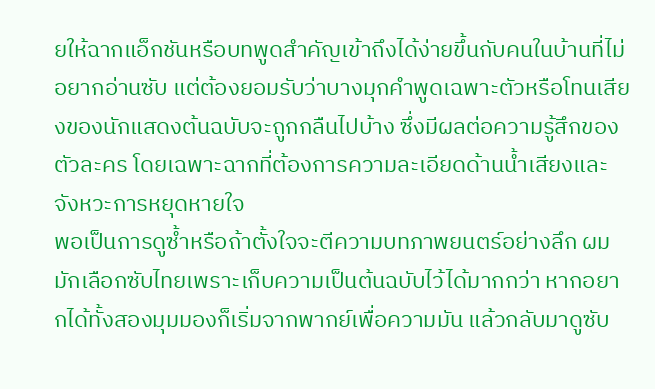ยให้ฉากแอ็กชันหรือบทพูดสำคัญเข้าถึงได้ง่ายขึ้นกับคนในบ้านที่ไม่อยากอ่านซับ แต่ต้องยอมรับว่าบางมุกคำพูดเฉพาะตัวหรือโทนเสียงของนักแสดงต้นฉบับจะถูกกลืนไปบ้าง ซึ่งมีผลต่อความรู้สึกของตัวละคร โดยเฉพาะฉากที่ต้องการความละเอียดด้านน้ำเสียงและจังหวะการหยุดหายใจ
พอเป็นการดูซ้ำหรือถ้าตั้งใจจะตีความบทภาพยนตร์อย่างลึก ผมมักเลือกซับไทยเพราะเก็บความเป็นต้นฉบับไว้ได้มากกว่า หากอยากได้ทั้งสองมุมมองก็เริ่มจากพากย์เพื่อความมัน แล้วกลับมาดูซับ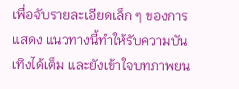เพื่อจับรายละเอียดเล็ก ๆ ของการแสดง แนวทางนี้ทำให้รับความบันเทิงได้เต็ม และยังเข้าใจบทภาพยน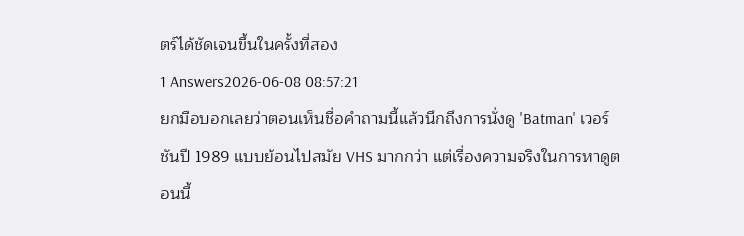ตร์ได้ชัดเจนขึ้นในครั้งที่สอง
1 Answers2026-06-08 08:57:21
ยกมือบอกเลยว่าตอนเห็นชื่อคำถามนี้แล้วนึกถึงการนั่งดู 'Batman' เวอร์ชันปี 1989 แบบย้อนไปสมัย VHS มากกว่า แต่เรื่องความจริงในการหาดูตอนนี้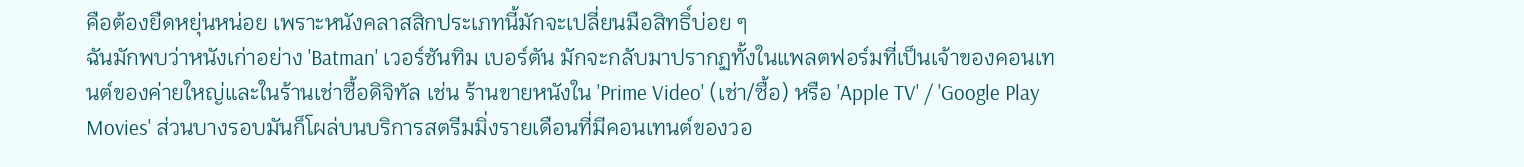คือต้องยืดหยุ่นหน่อย เพราะหนังคลาสสิกประเภทนี้มักจะเปลี่ยนมือสิทธิ์บ่อย ๆ
ฉันมักพบว่าหนังเก่าอย่าง 'Batman' เวอร์ชันทิม เบอร์ตัน มักจะกลับมาปรากฏทั้งในแพลตฟอร์มที่เป็นเจ้าของคอนเทนต์ของค่ายใหญ่และในร้านเช่าซื้อดิจิทัล เช่น ร้านขายหนังใน 'Prime Video' (เช่า/ซื้อ) หรือ 'Apple TV' / 'Google Play Movies' ส่วนบางรอบมันก็โผล่บนบริการสตรีมมิ่งรายเดือนที่มีคอนเทนต์ของวอ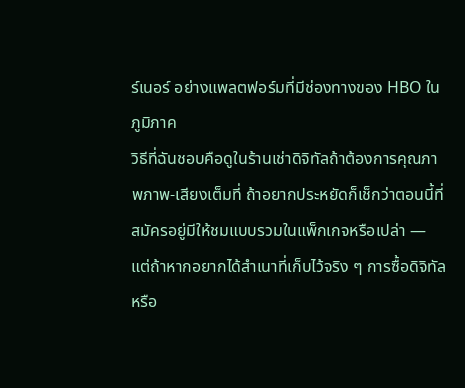ร์เนอร์ อย่างแพลตฟอร์มที่มีช่องทางของ HBO ในภูมิภาค
วิธีที่ฉันชอบคือดูในร้านเช่าดิจิทัลถ้าต้องการคุณภาพภาพ-เสียงเต็มที่ ถ้าอยากประหยัดก็เช็กว่าตอนนี้ที่สมัครอยู่มีให้ชมแบบรวมในแพ็กเกจหรือเปล่า — แต่ถ้าหากอยากได้สำเนาที่เก็บไว้จริง ๆ การซื้อดิจิทัลหรือ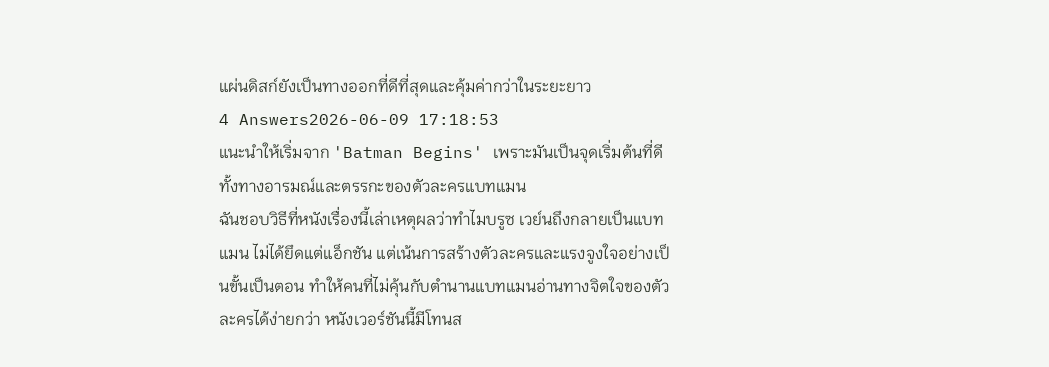แผ่นดิสก์ยังเป็นทางออกที่ดีที่สุดและคุ้มค่ากว่าในระยะยาว
4 Answers2026-06-09 17:18:53
แนะนำให้เริ่มจาก 'Batman Begins' เพราะมันเป็นจุดเริ่มต้นที่ดีทั้งทางอารมณ์และตรรกะของตัวละครแบทแมน
ฉันชอบวิธีที่หนังเรื่องนี้เล่าเหตุผลว่าทำไมบรูซ เวย์นถึงกลายเป็นแบทแมน ไม่ได้ยึดแต่แอ็กชัน แต่เน้นการสร้างตัวละครและแรงจูงใจอย่างเป็นขั้นเป็นตอน ทำให้คนที่ไม่คุ้นกับตำนานแบทแมนอ่านทางจิตใจของตัวละครได้ง่ายกว่า หนังเวอร์ชันนี้มีโทนส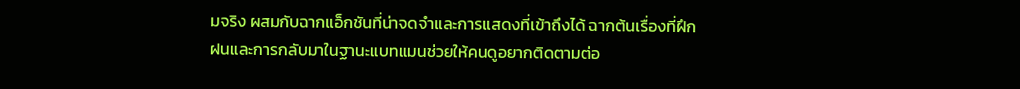มจริง ผสมกับฉากแอ็กชันที่น่าจดจำและการแสดงที่เข้าถึงได้ ฉากต้นเรื่องที่ฝึกฝนและการกลับมาในฐานะแบทแมนช่วยให้คนดูอยากติดตามต่อ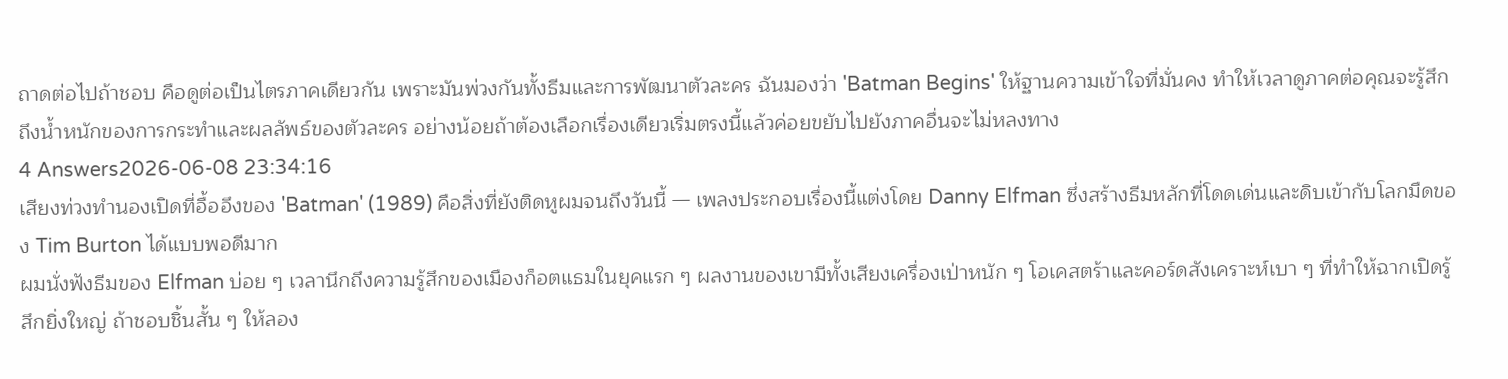ถาดต่อไปถ้าชอบ คือดูต่อเป็นไตรภาคเดียวกัน เพราะมันพ่วงกันทั้งธีมและการพัฒนาตัวละคร ฉันมองว่า 'Batman Begins' ให้ฐานความเข้าใจที่มั่นคง ทำให้เวลาดูภาคต่อคุณจะรู้สึกถึงน้ำหนักของการกระทำและผลลัพธ์ของตัวละคร อย่างน้อยถ้าต้องเลือกเรื่องเดียวเริ่มตรงนี้แล้วค่อยขยับไปยังภาคอื่นจะไม่หลงทาง
4 Answers2026-06-08 23:34:16
เสียงท่วงทำนองเปิดที่อื้ออึงของ 'Batman' (1989) คือสิ่งที่ยังติดหูผมจนถึงวันนี้ — เพลงประกอบเรื่องนี้แต่งโดย Danny Elfman ซึ่งสร้างธีมหลักที่โดดเด่นและดิบเข้ากับโลกมืดของ Tim Burton ได้แบบพอดีมาก
ผมนั่งฟังธีมของ Elfman บ่อย ๆ เวลานึกถึงความรู้สึกของเมืองก็อตแธมในยุคแรก ๆ ผลงานของเขามีทั้งเสียงเครื่องเป่าหนัก ๆ โอเคสตร้าและคอร์ดสังเคราะห์เบา ๆ ที่ทำให้ฉากเปิดรู้สึกยิ่งใหญ่ ถ้าชอบชิ้นสั้น ๆ ให้ลอง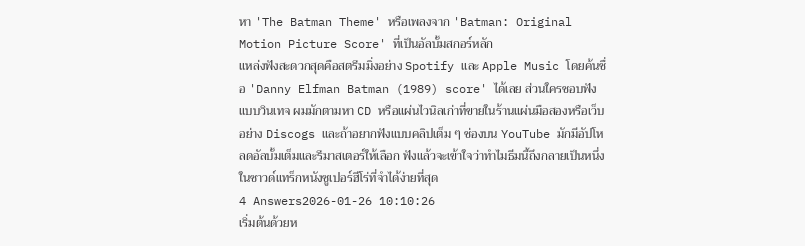หา 'The Batman Theme' หรือเพลงจาก 'Batman: Original Motion Picture Score' ที่เป็นอัลบั้มสกอร์หลัก
แหล่งฟังสะดวกสุดคือสตรีมมิ่งอย่าง Spotify และ Apple Music โดยค้นชื่อ 'Danny Elfman Batman (1989) score' ได้เลย ส่วนใครชอบฟังแบบวินเทจ ผมมักตามหา CD หรือแผ่นไวนิลเก่าที่ขายในร้านแผ่นมือสองหรือเว็บอย่าง Discogs และถ้าอยากฟังแบบคลิปเต็ม ๆ ช่องบน YouTube มักมีอัปโหลดอัลบั้มเต็มและรีมาสเตอร์ให้เลือก ฟังแล้วจะเข้าใจว่าทำไมธีมนี้ถึงกลายเป็นหนึ่งในซาวด์แทร็กหนังซูเปอร์ฮีโร่ที่จำได้ง่ายที่สุด
4 Answers2026-01-26 10:10:26
เริ่มต้นด้วยห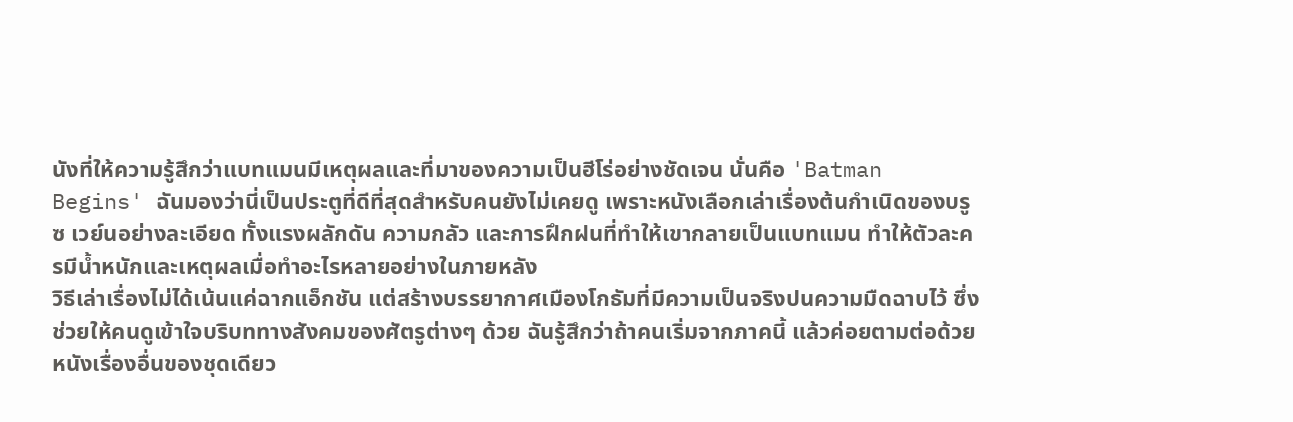นังที่ให้ความรู้สึกว่าแบทแมนมีเหตุผลและที่มาของความเป็นฮีโร่อย่างชัดเจน นั่นคือ 'Batman Begins' ฉันมองว่านี่เป็นประตูที่ดีที่สุดสำหรับคนยังไม่เคยดู เพราะหนังเลือกเล่าเรื่องต้นกำเนิดของบรูซ เวย์นอย่างละเอียด ทั้งแรงผลักดัน ความกลัว และการฝึกฝนที่ทำให้เขากลายเป็นแบทแมน ทำให้ตัวละครมีน้ำหนักและเหตุผลเมื่อทำอะไรหลายอย่างในภายหลัง
วิธีเล่าเรื่องไม่ได้เน้นแค่ฉากแอ็กชัน แต่สร้างบรรยากาศเมืองโกธัมที่มีความเป็นจริงปนความมืดฉาบไว้ ซึ่งช่วยให้คนดูเข้าใจบริบททางสังคมของศัตรูต่างๆ ด้วย ฉันรู้สึกว่าถ้าคนเริ่มจากภาคนี้ แล้วค่อยตามต่อด้วยหนังเรื่องอื่นของชุดเดียว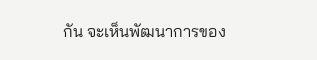กัน จะเห็นพัฒนาการของ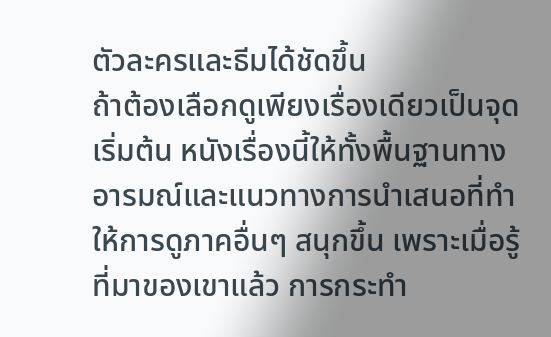ตัวละครและธีมได้ชัดขึ้น
ถ้าต้องเลือกดูเพียงเรื่องเดียวเป็นจุดเริ่มต้น หนังเรื่องนี้ให้ทั้งพื้นฐานทางอารมณ์และแนวทางการนำเสนอที่ทำให้การดูภาคอื่นๆ สนุกขึ้น เพราะเมื่อรู้ที่มาของเขาแล้ว การกระทำ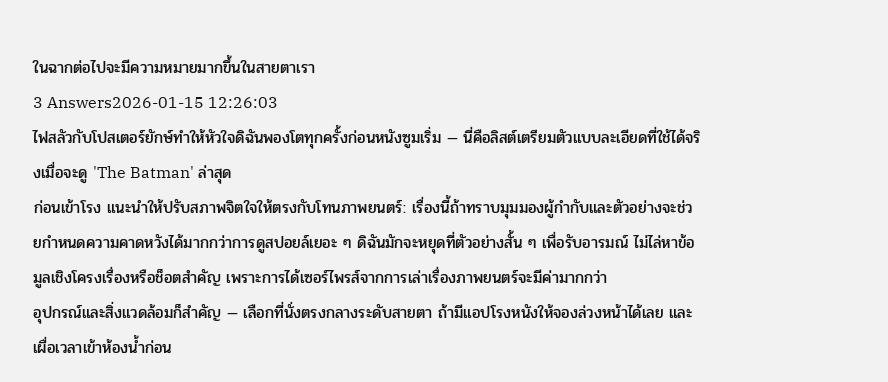ในฉากต่อไปจะมีความหมายมากขึ้นในสายตาเรา
3 Answers2026-01-15 12:26:03
ไฟสลัวกับโปสเตอร์ยักษ์ทำให้หัวใจดิฉันพองโตทุกครั้งก่อนหนังซูมเริ่ม — นี่คือลิสต์เตรียมตัวแบบละเอียดที่ใช้ได้จริงเมื่อจะดู 'The Batman' ล่าสุด
ก่อนเข้าโรง แนะนำให้ปรับสภาพจิตใจให้ตรงกับโทนภาพยนตร์: เรื่องนี้ถ้าทราบมุมมองผู้กำกับและตัวอย่างจะช่วยกำหนดความคาดหวังได้มากกว่าการดูสปอยล์เยอะ ๆ ดิฉันมักจะหยุดที่ตัวอย่างสั้น ๆ เพื่อรับอารมณ์ ไม่ไล่หาข้อมูลเชิงโครงเรื่องหรือช็อตสำคัญ เพราะการได้เซอร์ไพรส์จากการเล่าเรื่องภาพยนตร์จะมีค่ามากกว่า
อุปกรณ์และสิ่งแวดล้อมก็สำคัญ — เลือกที่นั่งตรงกลางระดับสายตา ถ้ามีแอปโรงหนังให้จองล่วงหน้าได้เลย และเผื่อเวลาเข้าห้องน้ำก่อน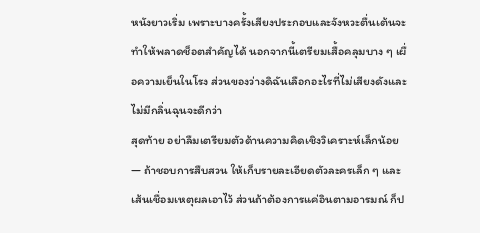หนังยาวเริ่ม เพราะบางครั้งเสียงประกอบและจังหวะตื่นเต้นจะทำให้พลาดช็อตสำคัญได้ นอกจากนี้เตรียมเสื้อคลุมบาง ๆ เผื่อความเย็นในโรง ส่วนของว่างดิฉันเลือกอะไรที่ไม่เสียงดังและไม่มีกลิ่นฉุนจะดีกว่า
สุดท้าย อย่าลืมเตรียมตัวด้านความคิดเชิงวิเคราะห์เล็กน้อย — ถ้าชอบการสืบสวน ให้เก็บรายละเอียดตัวละครเล็ก ๆ และเส้นเชื่อมเหตุผลเอาไว้ ส่วนถ้าต้องการแค่อินตามอารมณ์ ก็ป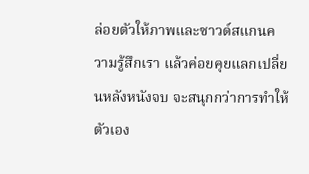ล่อยตัวให้ภาพและซาวด์สแกนความรู้สึกเรา แล้วค่อยคุยแลกเปลี่ยนหลังหนังจบ จะสนุกกว่าการทำให้ตัวเอง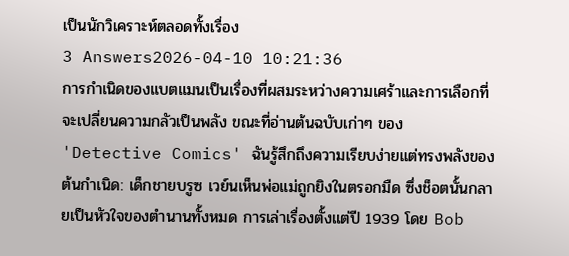เป็นนักวิเคราะห์ตลอดทั้งเรื่อง
3 Answers2026-04-10 10:21:36
การกำเนิดของแบตแมนเป็นเรื่องที่ผสมระหว่างความเศร้าและการเลือกที่จะเปลี่ยนความกลัวเป็นพลัง ขณะที่อ่านต้นฉบับเก่าๆ ของ 'Detective Comics' ฉันรู้สึกถึงความเรียบง่ายแต่ทรงพลังของต้นกำเนิด: เด็กชายบรูซ เวย์นเห็นพ่อแม่ถูกยิงในตรอกมืด ซึ่งช็อตนั้นกลายเป็นหัวใจของตำนานทั้งหมด การเล่าเรื่องตั้งแต่ปี 1939 โดย Bob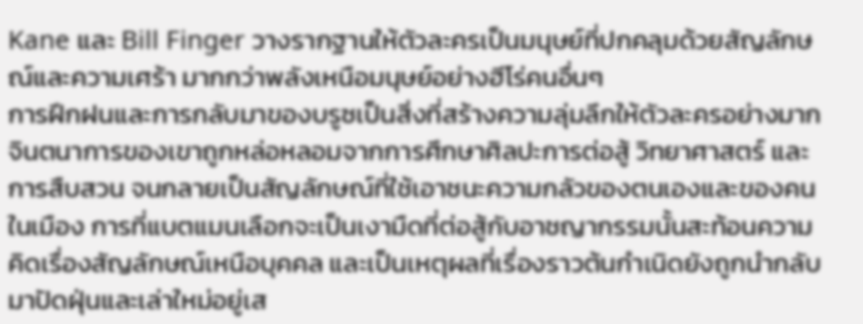Kane และ Bill Finger วางรากฐานให้ตัวละครเป็นมนุษย์ที่ปกคลุมด้วยสัญลักษณ์และความเศร้า มากกว่าพลังเหนือมนุษย์อย่างฮีโร่คนอื่นๆ
การฝึกฝนและการกลับมาของบรูซเป็นสิ่งที่สร้างความลุ่มลึกให้ตัวละครอย่างมาก จินตนาการของเขาถูกหล่อหลอมจากการศึกษาศิลปะการต่อสู้ วิทยาศาสตร์ และการสืบสวน จนกลายเป็นสัญลักษณ์ที่ใช้เอาชนะความกลัวของตนเองและของคนในเมือง การที่แบตแมนเลือกจะเป็นเงามืดที่ต่อสู้กับอาชญากรรมนั้นสะท้อนความคิดเรื่องสัญลักษณ์เหนือบุคคล และเป็นเหตุผลที่เรื่องราวต้นกำเนิดยังถูกนำกลับมาปัดฝุ่นและเล่าใหม่อยู่เส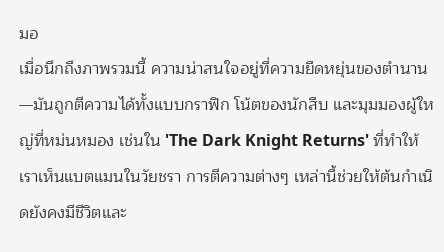มอ
เมื่อนึกถึงภาพรวมนี้ ความน่าสนใจอยู่ที่ความยืดหยุ่นของตำนาน—มันถูกตีความได้ทั้งแบบกราฟิก โน้ตของนักสืบ และมุมมองผู้ใหญ่ที่หม่นหมอง เช่นใน 'The Dark Knight Returns' ที่ทำให้เราเห็นแบตแมนในวัยชรา การตีความต่างๆ เหล่านี้ช่วยให้ต้นกำเนิดยังคงมีชีวิตและ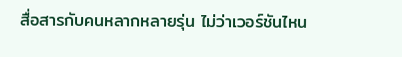สื่อสารกับคนหลากหลายรุ่น ไม่ว่าเวอร์ชันไหน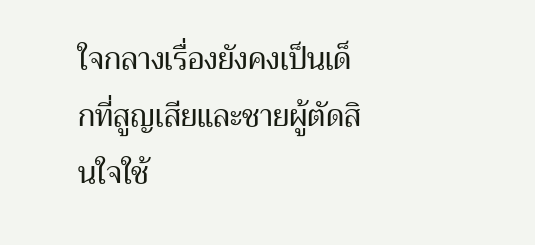ใจกลางเรื่องยังคงเป็นเด็กที่สูญเสียและชายผู้ตัดสินใจใช้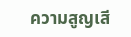ความสูญเสี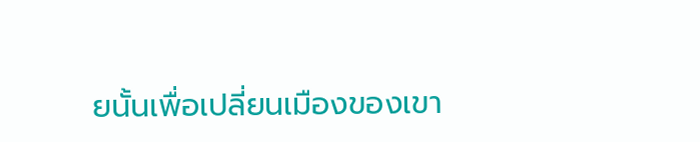ยนั้นเพื่อเปลี่ยนเมืองของเขา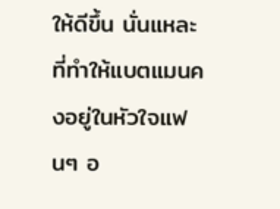ให้ดีขึ้น นั่นแหละที่ทำให้แบตแมนคงอยู่ในหัวใจแฟนๆ อ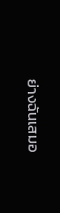ย่างฉันเสมอ